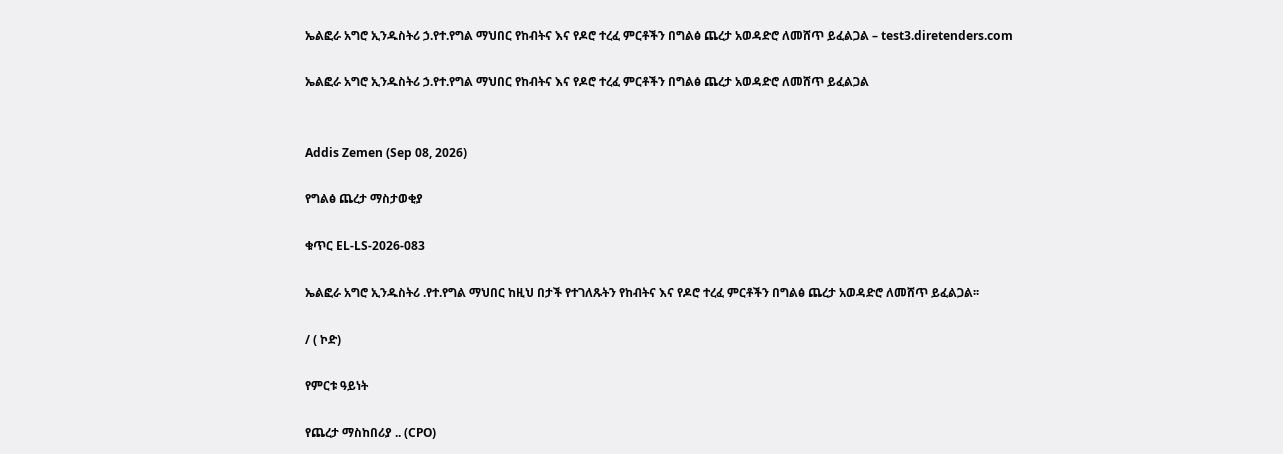ኤልፎራ አግሮ ኢንዱስትሪ ኃ.የተ.የግል ማህበር የከብትና እና የዶሮ ተረፈ ምርቶችን በግልፅ ጨረታ አወዳድሮ ለመሸጥ ይፈልጋል – test3.diretenders.com

ኤልፎራ አግሮ ኢንዱስትሪ ኃ.የተ.የግል ማህበር የከብትና እና የዶሮ ተረፈ ምርቶችን በግልፅ ጨረታ አወዳድሮ ለመሸጥ ይፈልጋል


Addis Zemen (Sep 08, 2026)

የግልፅ ጨረታ ማስታወቂያ

ቁጥር EL-LS-2026-083

ኤልፎራ አግሮ ኢንዱስትሪ .የተ.የግል ማህበር ከዚህ በታች የተገለጹትን የከብትና እና የዶሮ ተረፈ ምርቶችን በግልፅ ጨረታ አወዳድሮ ለመሸጥ ይፈልጋል፡፡

/ ( ኮድ)

የምርቱ ዓይነት

የጨረታ ማስከበሪያ .. (CPO)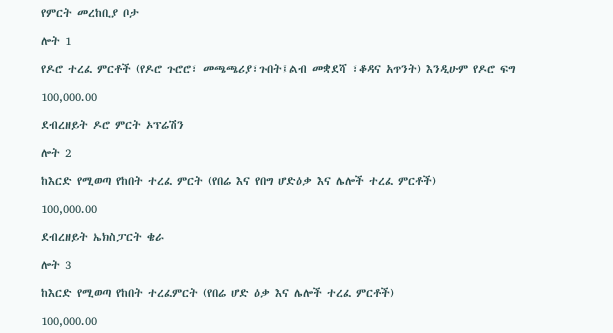የምርት መረከቢያ ቦታ

ሎት 1

የዶሮ ተረፈ ምርቶች (የዶሮ ጉሮሮ፣ መጫጫሪያ፣ጉበት፤ልብ መቋደሻ ፣ቆዳና አጥንት) እንዲሁም የዶሮ ፍግ

100,000.00

ደብረዘይት ዶሮ ምርት ኦፕሬሽን

ሎት 2

ከእርድ የሚወጣ የከበት ተረፈ ምርት (የበሬ እና የበግ ሆድዕቃ እና ሌሎች ተረፈ ምርቶች)

100,000.00

ደብረዘይት ኤክስፓርት ቄራ

ሎት 3

ከእርድ የሚወጣ የከበት ተረፈምርት (የበሬ ሆድ ዕቃ እና ሌሎች ተረፈ ምርቶች)

100,000.00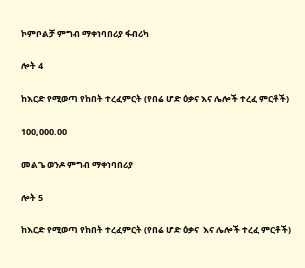ኮምቦልቻ ምግብ ማቀነባበሪያ ፋብሪካ

ሎት 4

ከእርድ የሚወጣ የከበት ተረፈምርት (የበሬ ሆድ ዕቃና እና ሌሎች ተረፈ ምርቶች)

100,000.00

መልጌ ወንዶ ምግብ ማቀነባበሪያ

ሎት 5

ከእርድ የሚወጣ የከበት ተረፈምርት (የበሬ ሆድ ዕቃና  እና ሌሎች ተረፈ ምርቶች)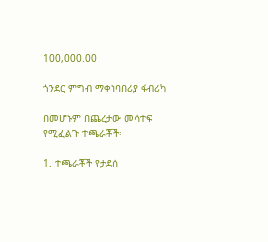100,000.00

ጎንደር ምግብ ማቀነባበሪያ ፋብሪካ

በመሆኑም በጨረታው መሳተፍ የሚፈልጉ ተጫራቾች፡

1. ተጫራቾች የታደሰ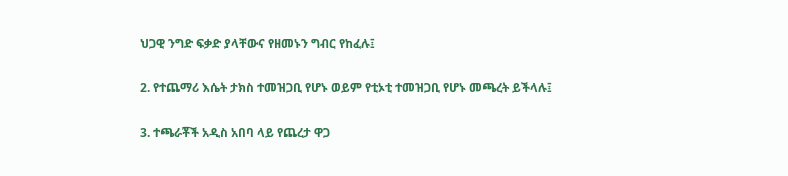ህጋዊ ንግድ ፍቃድ ያላቸውና የዘመኑን ግብር የከፈሉ፤

2. የተጨማሪ እሴት ታክስ ተመዝጋቢ የሆኑ ወይም የቲኦቲ ተመዝጋቢ የሆኑ መጫረት ይችላሉ፤

3. ተጫራቾች አዲስ አበባ ላይ የጨረታ ዋጋ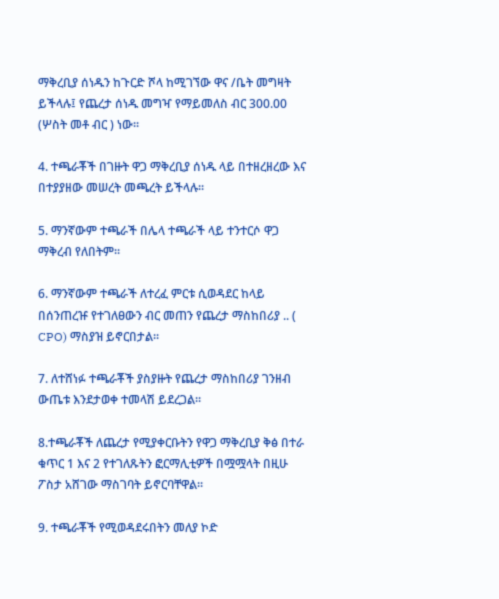ማቅረቢያ ሰነዱን ከጉርድ ሾላ ከሚገኘው ዋና /ቤት መግዛት ይችላሉ፤ የጨረታ ሰነዱ መግዣ የማይመለስ ብር 300.00 (ሦስት መቶ ብር ) ነው፡፡

4. ተጫራቾች በገዙት ዋጋ ማቅረቢያ ሰነዱ ላይ በተዘረዘረው እና በተያያዘው መሠረት መጫረት ይችላሉ፡፡

5. ማንኛውም ተጫራች በሌላ ተጫራች ላይ ተንተርሶ ዋጋ ማቅረብ የለበትም፡፡

6. ማንኛውም ተጫራች ለተረፈ ምርቱ ሲወዳደር ከላይ በሰንጠረዡ የተገለፀውን ብር መጠን የጨረታ ማስከበሪያ .. ( CPO) ማስያዝ ይኖርበታል፡፡

7. ለተሸነፉ ተጫራቾች ያስያዙት የጨረታ ማስከበሪያ ገንዘብ ውጤቱ እንደታወቀ ተመላሽ ይደረጋል፡፡

8.ተጫራቾች ለጨረታ የሚያቀርቡትን የዋጋ ማቅረቢያ ቅፅ በተራ ቁጥር 1 እና 2 የተገለጹትን ፎርማሊቲዎች በሟሟላት በዚሁ ፖስታ አሸገው ማስገባት ይኖርባቸዋል፡፡

9. ተጫራቾች የሚወዳደሩበትን መለያ ኮድ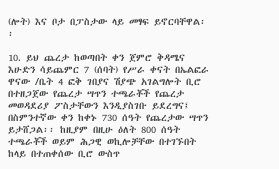(ሎት) እና ቦታ በፓስታው ላይ መፃፍ ይኖርባቸዋል፡፡

10. ይህ ጨረታ ከወጣበት ቀን ጀምሮ ቅዳሜና እሁድን ሳይጨምር 7 (ሰባት) የሥራ ቀናት በኤልፎራ ዋናው /ቤት 4 ፎቅ ገበያና ሽያጭ አገልግሎት ቢሮ በተዘጋጀው የጨረታ ሣጥን ተጫራቾች የጨረታ መወዳደሪያ ፖስታቸውን እንዲያስገቡ ይደረግና፤ በስምንተኛው ቀን ከቀኑ 730 ሰዓት የጨረታው ሣጥን ይታሸጋል፡፡ ከዚያም በዚሁ ዕለት 800 ሰዓት ተጫራቾች ወይም ሕጋዊ ወኪሎቻቸው በተገኙበት ከላይ በተጠቀሰው ቢሮ ውስጥ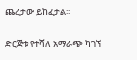ጨረታው ይከፈታል፡፡

ድርጅቱ የተሻለ አማራጭ ካገኘ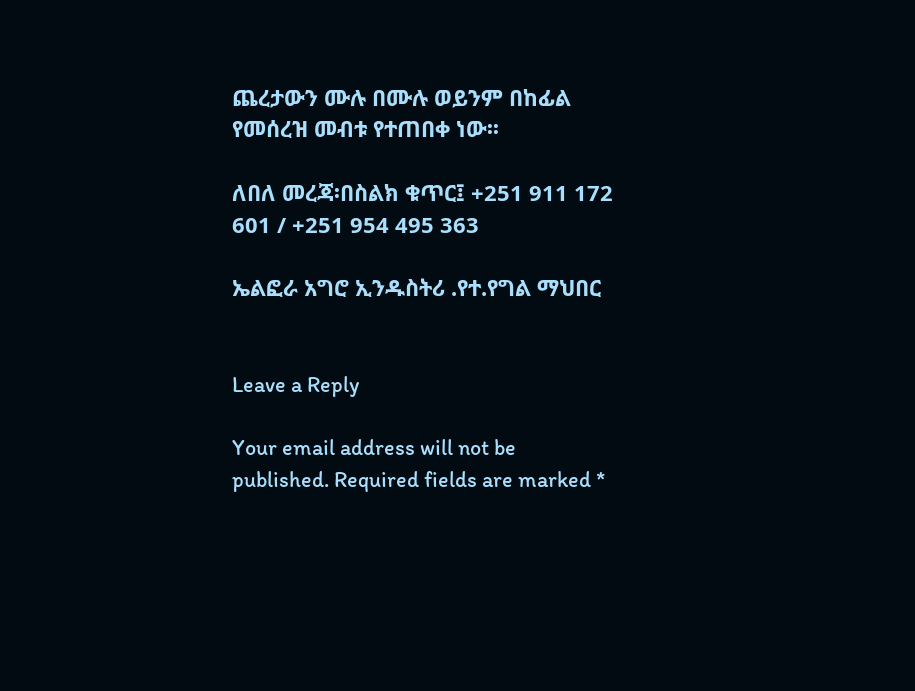ጨረታውን ሙሉ በሙሉ ወይንም በከፊል የመሰረዝ መብቱ የተጠበቀ ነው፡፡

ለበለ መረጃ፡በስልክ ቁጥር፤ +251 911 172 601 / +251 954 495 363

ኤልፎራ አግሮ ኢንዱስትሪ .የተ.የግል ማህበር


Leave a Reply

Your email address will not be published. Required fields are marked *